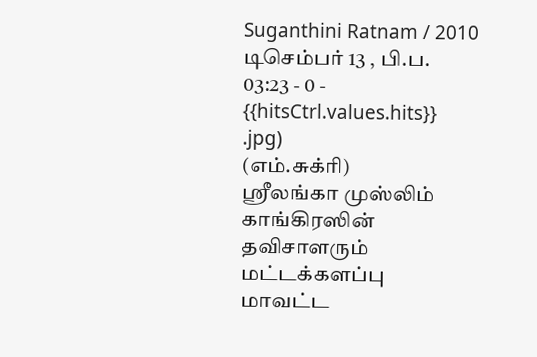Suganthini Ratnam / 2010 டிசெம்பர் 13 , பி.ப. 03:23 - 0 - {{hitsCtrl.values.hits}}
.jpg)
(எம்.சுக்ரி)
ஸ்ரீலங்கா முஸ்லிம் காங்கிரஸின் தவிசாளரும் மட்டக்களப்பு மாவட்ட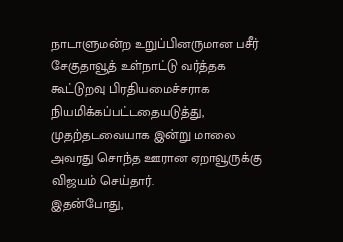நாடாளுமன்ற உறுப்பினருமான பசீர் சேகுதாவூத் உள்நாட்டு வர்த்தக கூட்டுறவு பிரதியமைச்சராக நியமிக்கப்பட்டதையடுத்து, முதற்தடவையாக இன்று மாலை அவரது சொந்த ஊரான ஏறாவூருக்கு விஜயம் செய்தார்.
இதன்போது,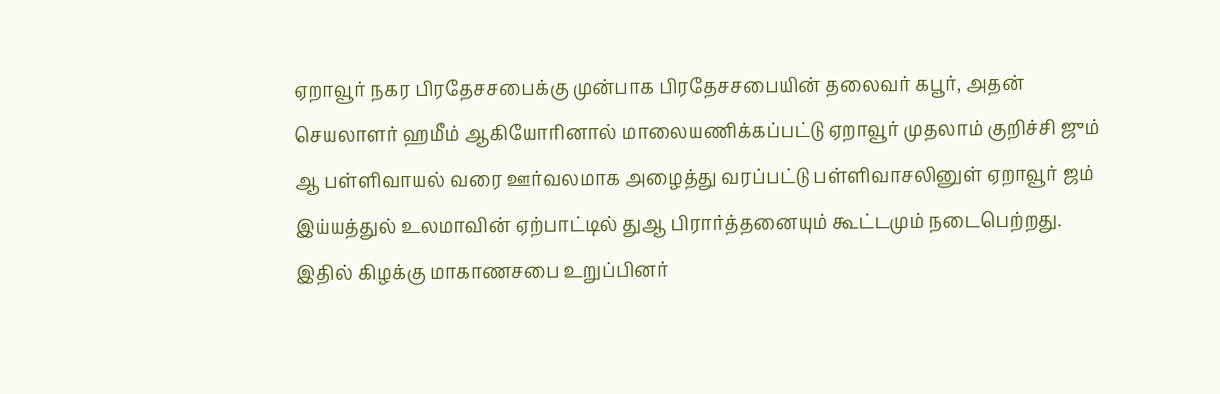ஏறாவூர் நகர பிரதேசசபைக்கு முன்பாக பிரதேசசபையின் தலைவர் கபூர், அதன் செயலாளர் ஹமீம் ஆகியோரினால் மாலையணிக்கப்பட்டு ஏறாவூர் முதலாம் குறிச்சி ஜும் ஆ பள்ளிவாயல் வரை ஊர்வலமாக அழைத்து வரப்பட்டு பள்ளிவாசலினுள் ஏறாவூர் ஜம் இய்யத்துல் உலமாவின் ஏற்பாட்டில் துஆ பிரார்த்தனையும் கூட்டமும் நடைபெற்றது.
இதில் கிழக்கு மாகாணசபை உறுப்பினர்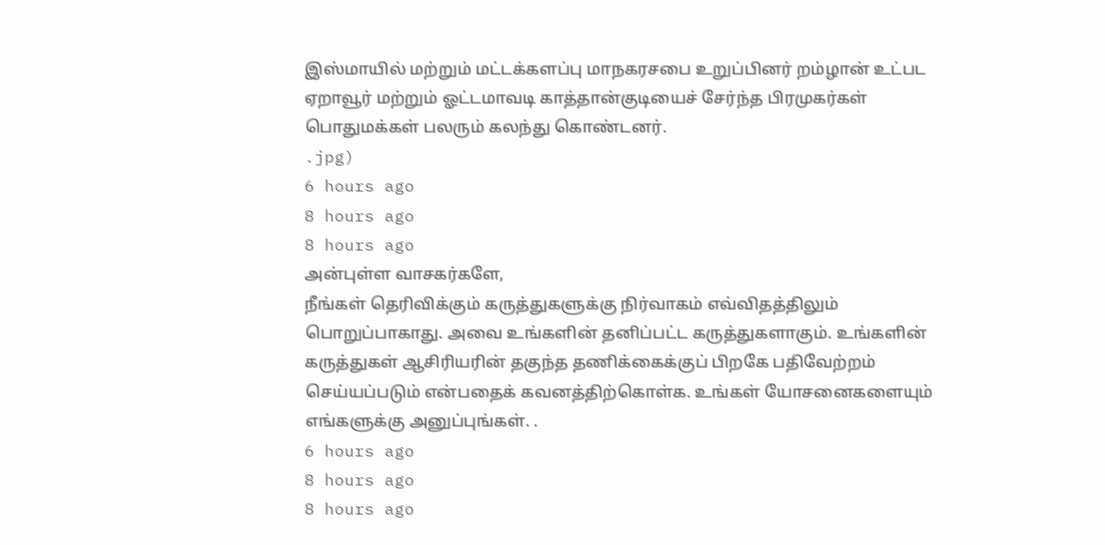இஸ்மாயில் மற்றும் மட்டக்களப்பு மாநகரசபை உறுப்பினர் றம்ழான் உட்பட ஏறாவூர் மற்றும் ஓட்டமாவடி காத்தான்குடியைச் சேர்ந்த பிரமுகர்கள் பொதுமக்கள் பலரும் கலந்து கொண்டனர்.
.jpg)
6 hours ago
8 hours ago
8 hours ago
அன்புள்ள வாசகர்களே,
நீங்கள் தெரிவிக்கும் கருத்துகளுக்கு நிர்வாகம் எவ்விதத்திலும் பொறுப்பாகாது. அவை உங்களின் தனிப்பட்ட கருத்துகளாகும். உங்களின் கருத்துகள் ஆசிரியரின் தகுந்த தணிக்கைக்குப் பிறகே பதிவேற்றம் செய்யப்படும் என்பதைக் கவனத்திற்கொள்க. உங்கள் யோசனைகளையும் எங்களுக்கு அனுப்புங்கள். .
6 hours ago
8 hours ago
8 hours ago